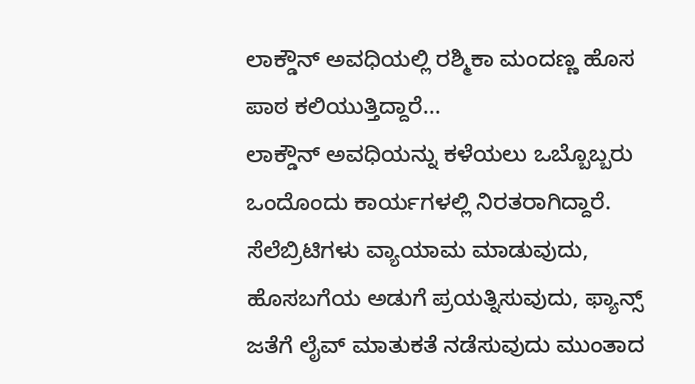ಲಾಕ್ಡೌನ್ ಅವಧಿಯಲ್ಲಿ ರಶ್ಮಿಕಾ ಮಂದಣ್ಣ ಹೊಸ ಪಾಠ ಕಲಿಯುತ್ತಿದ್ದಾರೆ...
ಲಾಕ್ಡೌನ್ ಅವಧಿಯನ್ನು ಕಳೆಯಲು ಒಬ್ಬೊಬ್ಬರು ಒಂದೊಂದು ಕಾರ್ಯಗಳಲ್ಲಿ ನಿರತರಾಗಿದ್ದಾರೆ. ಸೆಲೆಬ್ರಿಟಿಗಳು ವ್ಯಾಯಾಮ ಮಾಡುವುದು, ಹೊಸಬಗೆಯ ಅಡುಗೆ ಪ್ರಯತ್ನಿಸುವುದು, ಫ್ಯಾನ್ಸ್ ಜತೆಗೆ ಲೈವ್ ಮಾತುಕತೆ ನಡೆಸುವುದು ಮುಂತಾದ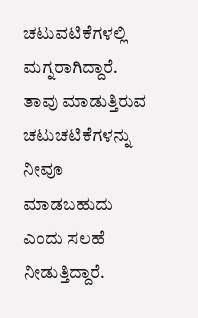ಚಟುವಟಿಕೆಗಳಲ್ಲಿ ಮಗ್ನರಾಗಿದ್ದಾರೆ. ತಾವು ಮಾಡುತ್ತಿರುವ ಚಟುಚಟಿಕೆಗಳನ್ನು ನೀವೂ ಮಾಡಬಹುದು ಎಂದು ಸಲಹೆ ನೀಡುತ್ತಿದ್ದಾರೆ.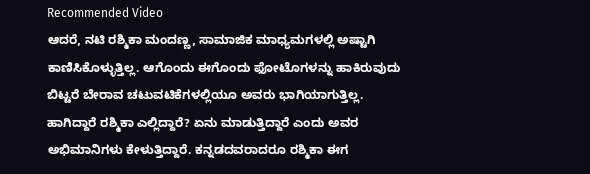Recommended Video
ಆದರೆ, ನಟಿ ರಶ್ಮಿಕಾ ಮಂದಣ್ಣ, ಸಾಮಾಜಿಕ ಮಾಧ್ಯಮಗಳಲ್ಲಿ ಅಷ್ಟಾಗಿ ಕಾಣಿಸಿಕೊಳ್ಳುತ್ತಿಲ್ಲ. ಆಗೊಂದು ಈಗೊಂದು ಫೋಟೊಗಳನ್ನು ಹಾಕಿರುವುದು ಬಿಟ್ಟರೆ ಬೇರಾವ ಚಟುವಟಿಕೆಗಳಲ್ಲಿಯೂ ಅವರು ಭಾಗಿಯಾಗುತ್ತಿಲ್ಲ. ಹಾಗಿದ್ದಾರೆ ರಶ್ಮಿಕಾ ಎಲ್ಲಿದ್ದಾರೆ? ಏನು ಮಾಡುತ್ತಿದ್ದಾರೆ ಎಂದು ಅವರ ಅಭಿಮಾನಿಗಳು ಕೇಳುತ್ತಿದ್ದಾರೆ. ಕನ್ನಡದವರಾದರೂ ರಶ್ಮಿಕಾ ಈಗ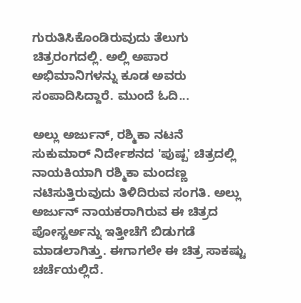ಗುರುತಿಸಿಕೊಂಡಿರುವುದು ತೆಲುಗು ಚಿತ್ರರಂಗದಲ್ಲಿ. ಅಲ್ಲಿ ಅಪಾರ ಅಭಿಮಾನಿಗಳನ್ನು ಕೂಡ ಅವರು ಸಂಪಾದಿಸಿದ್ದಾರೆ. ಮುಂದೆ ಓದಿ...

ಅಲ್ಲು ಅರ್ಜುನ್, ರಶ್ಮಿಕಾ ನಟನೆ
ಸುಕುಮಾರ್ ನಿರ್ದೇಶನದ 'ಪುಷ್ಪ' ಚಿತ್ರದಲ್ಲಿ ನಾಯಕಿಯಾಗಿ ರಶ್ಮಿಕಾ ಮಂದಣ್ಣ ನಟಿಸುತ್ತಿರುವುದು ತಿಳಿದಿರುವ ಸಂಗತಿ. ಅಲ್ಲು ಅರ್ಜುನ್ ನಾಯಕರಾಗಿರುವ ಈ ಚಿತ್ರದ ಪೋಸ್ಟರ್ಅನ್ನು ಇತ್ತೀಚೆಗೆ ಬಿಡುಗಡೆ ಮಾಡಲಾಗಿತ್ತು. ಈಗಾಗಲೇ ಈ ಚಿತ್ರ ಸಾಕಷ್ಟು ಚರ್ಚೆಯಲ್ಲಿದೆ.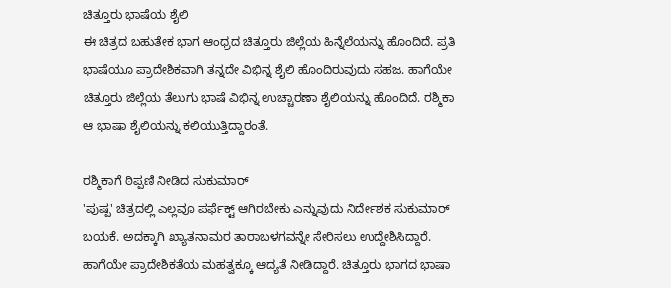ಚಿತ್ತೂರು ಭಾಷೆಯ ಶೈಲಿ
ಈ ಚಿತ್ರದ ಬಹುತೇಕ ಭಾಗ ಆಂಧ್ರದ ಚಿತ್ತೂರು ಜಿಲ್ಲೆಯ ಹಿನ್ನೆಲೆಯನ್ನು ಹೊಂದಿದೆ. ಪ್ರತಿ ಭಾಷೆಯೂ ಪ್ರಾದೇಶಿಕವಾಗಿ ತನ್ನದೇ ವಿಭಿನ್ನ ಶೈಲಿ ಹೊಂದಿರುವುದು ಸಹಜ. ಹಾಗೆಯೇ ಚಿತ್ತೂರು ಜಿಲ್ಲೆಯ ತೆಲುಗು ಭಾಷೆ ವಿಭಿನ್ನ ಉಚ್ಚಾರಣಾ ಶೈಲಿಯನ್ನು ಹೊಂದಿದೆ. ರಶ್ಮಿಕಾ ಆ ಭಾಷಾ ಶೈಲಿಯನ್ನು ಕಲಿಯುತ್ತಿದ್ದಾರಂತೆ.

ರಶ್ಮಿಕಾಗೆ ಠಿಪ್ಪಣಿ ನೀಡಿದ ಸುಕುಮಾರ್
'ಪುಷ್ಪ' ಚಿತ್ರದಲ್ಲಿ ಎಲ್ಲವೂ ಪರ್ಫೆಕ್ಟ್ ಆಗಿರಬೇಕು ಎನ್ನುವುದು ನಿರ್ದೇಶಕ ಸುಕುಮಾರ್ ಬಯಕೆ. ಅದಕ್ಕಾಗಿ ಖ್ಯಾತನಾಮರ ತಾರಾಬಳಗವನ್ನೇ ಸೇರಿಸಲು ಉದ್ದೇಶಿಸಿದ್ದಾರೆ. ಹಾಗೆಯೇ ಪ್ರಾದೇಶಿಕತೆಯ ಮಹತ್ವಕ್ಕೂ ಆದ್ಯತೆ ನೀಡಿದ್ದಾರೆ. ಚಿತ್ತೂರು ಭಾಗದ ಭಾಷಾ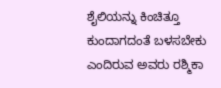ಶೈಲಿಯನ್ನು ಕಿಂಚಿತ್ತೂ ಕುಂದಾಗದಂತೆ ಬಳಸಬೇಕು ಎಂದಿರುವ ಅವರು ರಶ್ಮಿಕಾ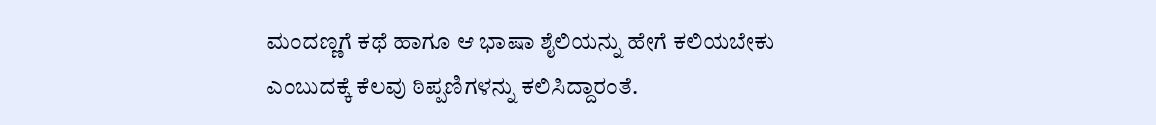ಮಂದಣ್ಣಗೆ ಕಥೆ ಹಾಗೂ ಆ ಭಾಷಾ ಶೈಲಿಯನ್ನು ಹೇಗೆ ಕಲಿಯಬೇಕು ಎಂಬುದಕ್ಕೆ ಕೆಲವು ಠಿಪ್ಪಣಿಗಳನ್ನು ಕಲಿಸಿದ್ದಾರಂತೆ.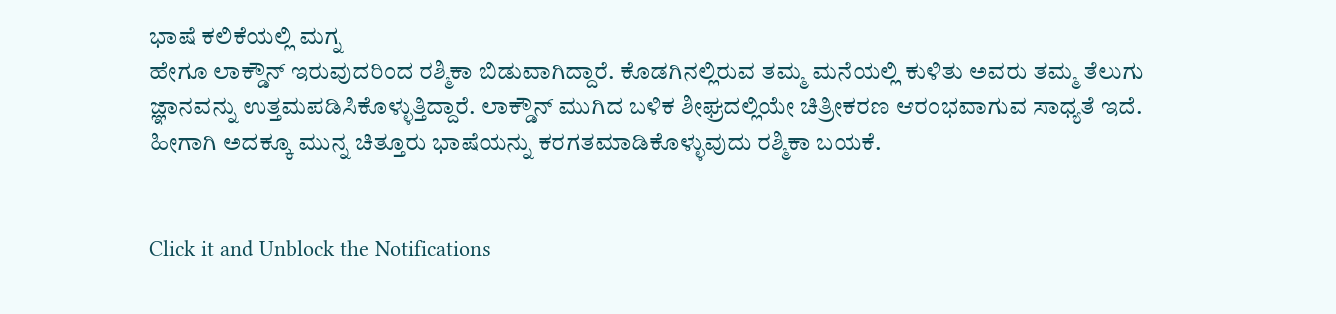ಭಾಷೆ ಕಲಿಕೆಯಲ್ಲಿ ಮಗ್ನ
ಹೇಗೂ ಲಾಕ್ಡೌನ್ ಇರುವುದರಿಂದ ರಶ್ಮಿಕಾ ಬಿಡುವಾಗಿದ್ದಾರೆ. ಕೊಡಗಿನಲ್ಲಿರುವ ತಮ್ಮ ಮನೆಯಲ್ಲಿ ಕುಳಿತು ಅವರು ತಮ್ಮ ತೆಲುಗು ಜ್ಞಾನವನ್ನು ಉತ್ತಮಪಡಿಸಿಕೊಳ್ಳುತ್ತಿದ್ದಾರೆ. ಲಾಕ್ಡೌನ್ ಮುಗಿದ ಬಳಿಕ ಶೀಘ್ರದಲ್ಲಿಯೇ ಚಿತ್ರೀಕರಣ ಆರಂಭವಾಗುವ ಸಾಧ್ಯತೆ ಇದೆ. ಹೀಗಾಗಿ ಅದಕ್ಕೂ ಮುನ್ನ ಚಿತ್ತೂರು ಭಾಷೆಯನ್ನು ಕರಗತಮಾಡಿಕೊಳ್ಳುವುದು ರಶ್ಮಿಕಾ ಬಯಕೆ.


Click it and Unblock the Notifications